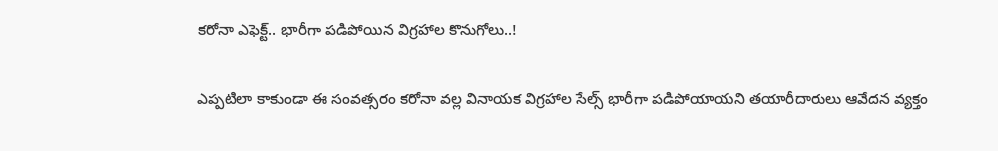కరోనా ఎఫెక్ట్.. భారీగా పడిపోయిన విగ్రహాల కొనుగోలు..!

ఎప్పటిలా కాకుండా ఈ సంవత్సరం కరోనా వల్ల వినాయక విగ్రహాల సేల్స్ భారీగా పడిపోయాయని తయారీదారులు ఆవేదన వ్యక్తం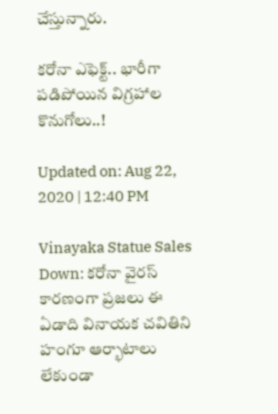చేస్తున్నారు.

కరోనా ఎఫెక్ట్.. భారీగా పడిపోయిన విగ్రహాల కొనుగోలు..!

Updated on: Aug 22, 2020 | 12:40 PM

Vinayaka Statue Sales Down: కరోనా వైరస్ కారణంగా ప్రజలు ఈ ఏడాది వినాయక చవితిని హంగూ ఆర్భాటాలు లేకుండా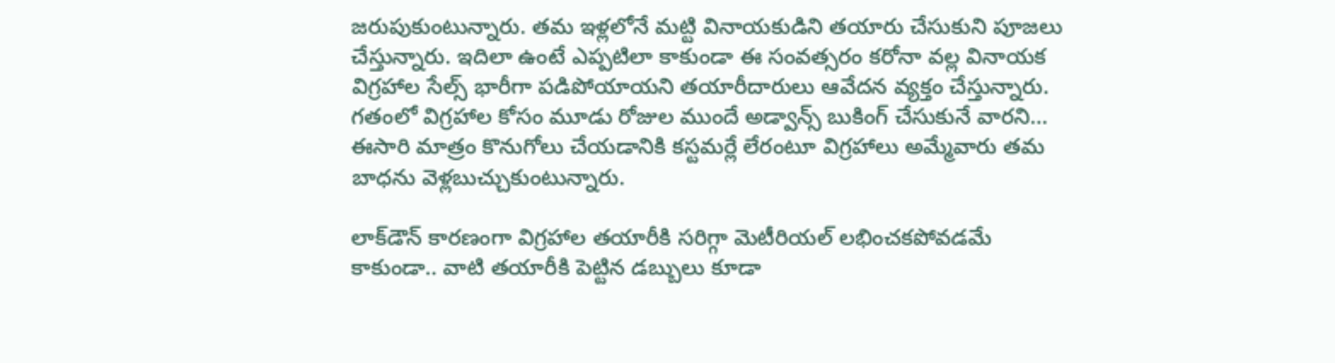జరుపుకుంటున్నారు. తమ ఇళ్లలోనే మట్టి వినాయకుడిని తయారు చేసుకుని పూజలు చేస్తున్నారు. ఇదిలా ఉంటే ఎప్పటిలా కాకుండా ఈ సంవత్సరం కరోనా వల్ల వినాయక విగ్రహాల సేల్స్ భారీగా పడిపోయాయని తయారీదారులు ఆవేదన వ్యక్తం చేస్తున్నారు. గతంలో విగ్రహాల కోసం మూడు రోజుల ముందే అడ్వాన్స్ బుకింగ్ చేసుకునే వారని… ఈసారి మాత్రం కొనుగోలు చేయడానికి కస్టమర్లే లేరంటూ విగ్రహాలు అమ్మేవారు తమ బాధను వెళ్లబుచ్చుకుంటున్నారు.

లాక్‌డౌన్ కారణంగా విగ్రహాల తయారీకి సరిగ్గా మెటీరియల్ లభించకపోవడమే కాకుండా.. వాటి తయారీకి పెట్టిన డబ్బులు కూడా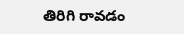తిరిగి రావడం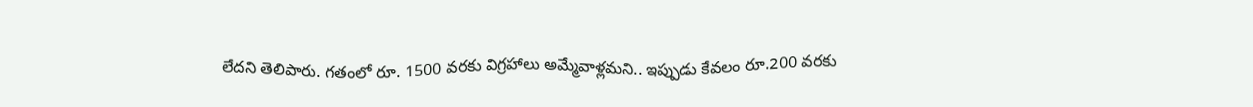లేదని తెలిపారు. గతంలో రూ. 1500 వరకు విగ్రహాలు అమ్మేవాళ్లమని.. ఇప్పుడు కేవలం రూ.200 వరకు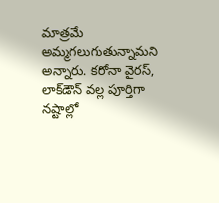మాత్రమే అమ్మగలుగుతున్నామని అన్నారు. కరోనా వైరస్, లాక్‌డౌన్ వల్ల పూర్తిగా నష్టాల్లో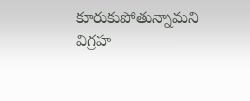కూరుకుపోతున్నామని విగ్రహ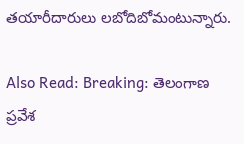తయారీదారులు లబోదిబోమంటున్నారు.

Also Read: Breaking: తెలంగాణ ప్రవేశ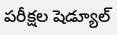పరీక్షల షెడ్యూల్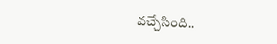వచ్చేసింది..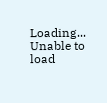Loading...
Unable to load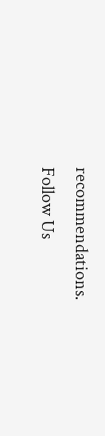recommendations.
Follow Us